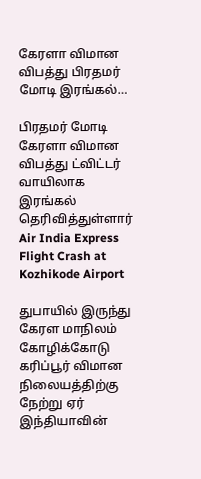கேரளா விமான விபத்து பிரதமர் மோடி இரங்கல்…

பிரதமர் மோடி கேரளா விமான விபத்து ட்விட்டர் வாயிலாக இரங்கல் தெரிவித்துள்ளார்
Air India Express Flight Crash at Kozhikode Airport

துபாயில் இருந்து கேரள மாநிலம் கோழிக்கோடு கரிப்பூர் விமான நிலையத்திற்கு நேற்று ஏர் இந்தியாவின்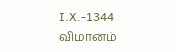I.X.-1344 விமானம்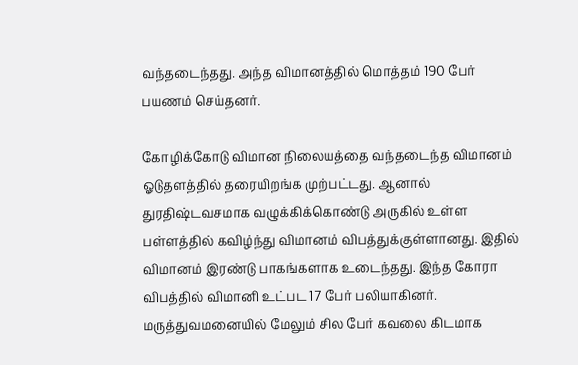வந்தடைந்தது. அந்த விமானத்தில் மொத்தம் 190 பேர் பயணம் செய்தனர்.

கோழிக்கோடு விமான நிலையத்தை வந்தடைந்த விமானம் ஓடுதளத்தில் தரையிறங்க முற்பட்டது. ஆனால் துரதிஷ்டவசமாக வழுக்கிக்கொண்டு அருகில் உள்ள பள்ளத்தில் கவிழ்ந்து விமானம் விபத்துக்குள்ளானது. இதில் விமானம் இரண்டு பாகங்களாக உடைந்தது. இந்த கோரா விபத்தில் விமானி உட்பட 17 பேர் பலியாகினர். மருத்துவமனையில் மேலும் சில பேர் கவலை கிடமாக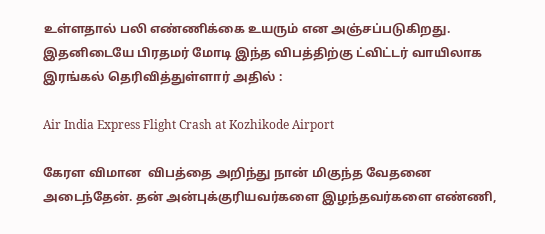உள்ளதால் பலி எண்ணிக்கை உயரும் என அஞ்சப்படுகிறது. இதனிடையே பிரதமர் மோடி இந்த விபத்திற்கு ட்விட்டர் வாயிலாக இரங்கல் தெரிவித்துள்ளார் அதில் :

Air India Express Flight Crash at Kozhikode Airport

கேரள விமான  விபத்தை அறிந்து நான் மிகுந்த வேதனை அடைந்தேன். தன் அன்புக்குரியவர்களை இழந்தவர்களை எண்ணி,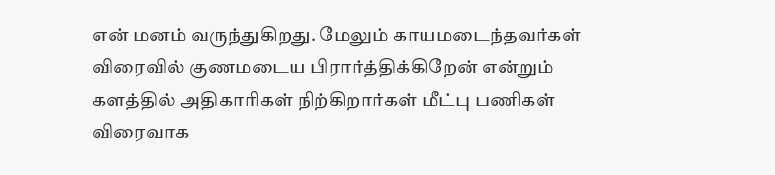என் மனம் வருந்துகிறது. மேலும் காயமடைந்தவர்கள் விரைவில் குணமடைய பிரார்த்திக்கிறேன் என்றும் களத்தில் அதிகாரிகள் நிற்கிறார்கள் மீட்பு பணிகள் விரைவாக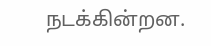நடக்கின்றன.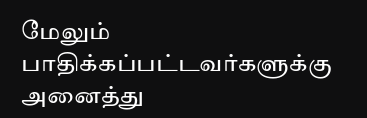மேலும் பாதிக்கப்பட்டவர்களுக்கு அனைத்து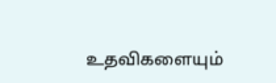உதவிகளையும்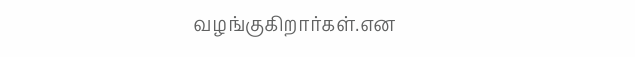வழங்குகிறார்கள்.என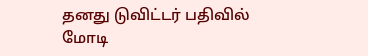தனது டுவிட்டர் பதிவில் மோடி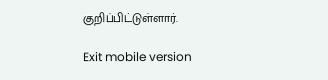குறிப்பிட்டுள்ளார்.

Exit mobile version